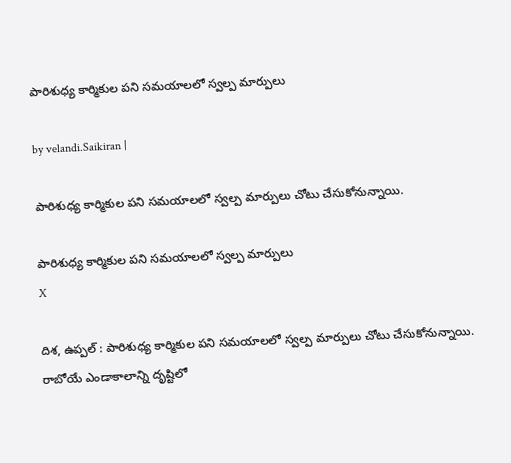పారిశుధ్య కార్మికుల పని సమయాలలో స్వల్ప మార్పులు

by velandi.Saikiran |

పారిశుధ్య కార్మికుల పని సమయాలలో స్వల్ప మార్పులు చోటు చేసుకోనున్నాయి.

పారిశుధ్య కార్మికుల పని సమయాలలో స్వల్ప మార్పులు
X

దిశ, ఉప్పల్ : పారిశుధ్య కార్మికుల పని సమయాలలో స్వల్ప మార్పులు చోటు చేసుకోనున్నాయి. రాబోయే ఎండాకాలాన్ని దృష్టిలో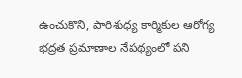ఉంచుకొని, పారిశుధ్య కార్మికుల ఆరోగ్య భద్రత ప్రమాణాల నేప‌థ్యంలో పని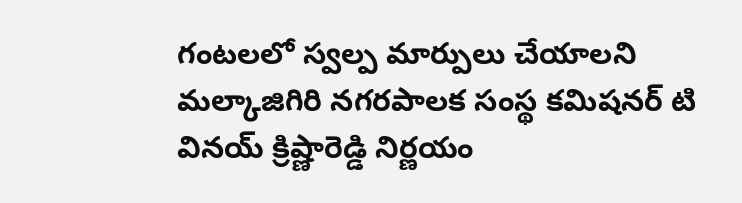గంటలలో స్వల్ప మార్పులు చేయాలని మల్కాజిగిరి నగరపాలక సంస్థ కమిషనర్ టి వినయ్ క్రిష్ణారెడ్డి నిర్ణ‌యం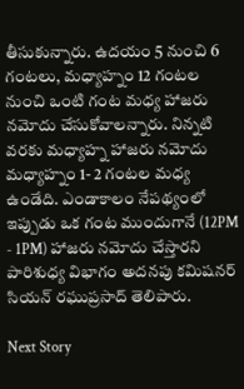తీసుకున్నారు. ఉదయం 5 నుంచి 6 గంటలు, మధ్యాహ్నం 12 గంట‌ల నుంచి ఒంటి గంట‌ మ‌ధ్య‌ హాజరు నమోదు చేసుకోవాలన్నారు. నిన్నటి వరకు మధ్యాహ్న హాజరు నమోదు మధ్యాహ్నం 1- 2 గంటల మ‌ధ్య‌ ఉండేది. ఎండాకాలం నేప‌థ్యంలో ఇప్పుడు ఒక గంట ముందుగానే (12PM - 1PM) హాజరు నమోదు చేస్తారని పారిశుధ్య విభాగం అదనపు కమిషనర్ సియన్ రఘుప్రసాద్ తెలిపారు.

Next Story